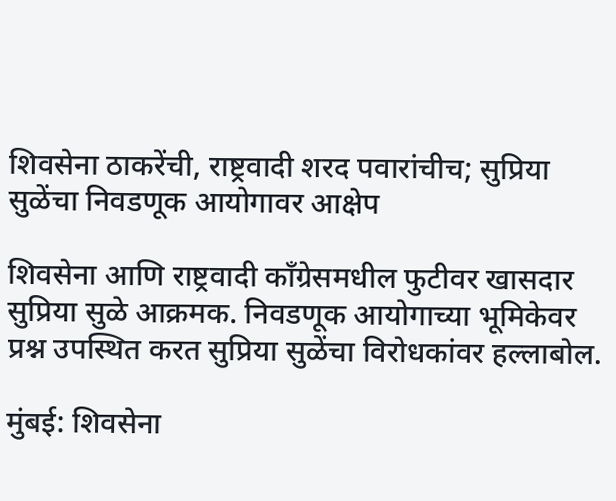शिवसेना ठाकरेंची, राष्ट्रवादी शरद पवारांचीच; सुप्रिया सुळेंचा निवडणूक आयोगावर आक्षेप

शिवसेना आणि राष्ट्रवादी काँग्रेसमधील फुटीवर खासदार सुप्रिया सुळे आक्रमक. निवडणूक आयोगाच्या भूमिकेवर प्रश्न उपस्थित करत सुप्रिया सुळेंचा विरोधकांवर हल्लाबोल.

मुंबई: शिवसेना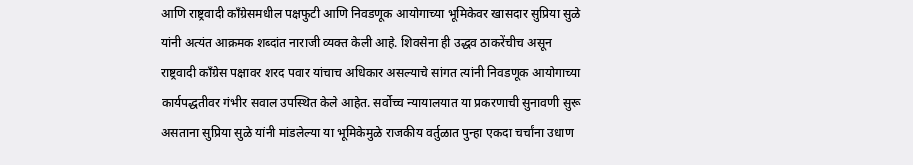आणि राष्ट्रवादी काँग्रेसमधील पक्षफुटी आणि निवडणूक आयोगाच्या भूमिकेवर खासदार सुप्रिया सुळे यांनी अत्यंत आक्रमक शब्दांत नाराजी व्यक्त केली आहे. शिवसेना ही उद्धव ठाकरेंचीच असून राष्ट्रवादी काँग्रेस पक्षावर शरद पवार यांचाच अधिकार असल्याचे सांगत त्यांनी निवडणूक आयोगाच्या कार्यपद्धतीवर गंभीर सवाल उपस्थित केले आहेत. सर्वोच्च न्यायालयात या प्रकरणाची सुनावणी सुरू असताना सुप्रिया सुळे यांनी मांडलेल्या या भूमिकेमुळे राजकीय वर्तुळात पुन्हा एकदा चर्चांना उधाण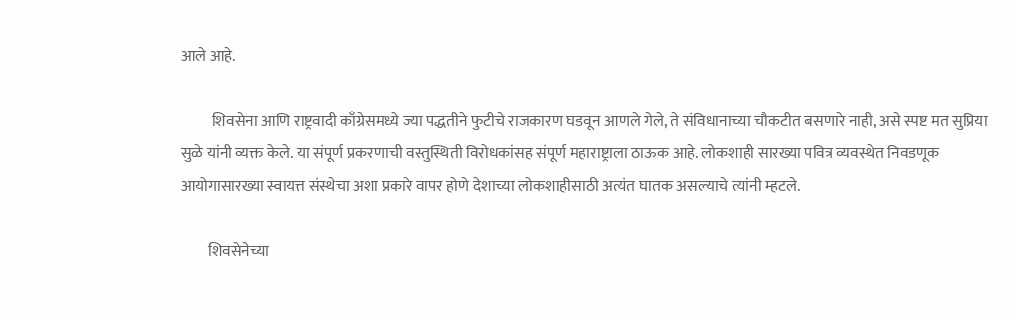आले आहे.

          शिवसेना आणि राष्ट्रवादी काँग्रेसमध्ये ज्या पद्धतीने फुटीचे राजकारण घडवून आणले गेले, ते संविधानाच्या चौकटीत बसणारे नाही, असे स्पष्ट मत सुप्रिया सुळे यांनी व्यक्त केले. या संपूर्ण प्रकरणाची वस्तुस्थिती विरोधकांसह संपूर्ण महाराष्ट्राला ठाऊक आहे. लोकशाही सारख्या पवित्र व्यवस्थेत निवडणूक आयोगासारख्या स्वायत्त संस्थेचा अशा प्रकारे वापर होणे देशाच्या लोकशाहीसाठी अत्यंत घातक असल्याचे त्यांनी म्हटले.

         शिवसेनेच्या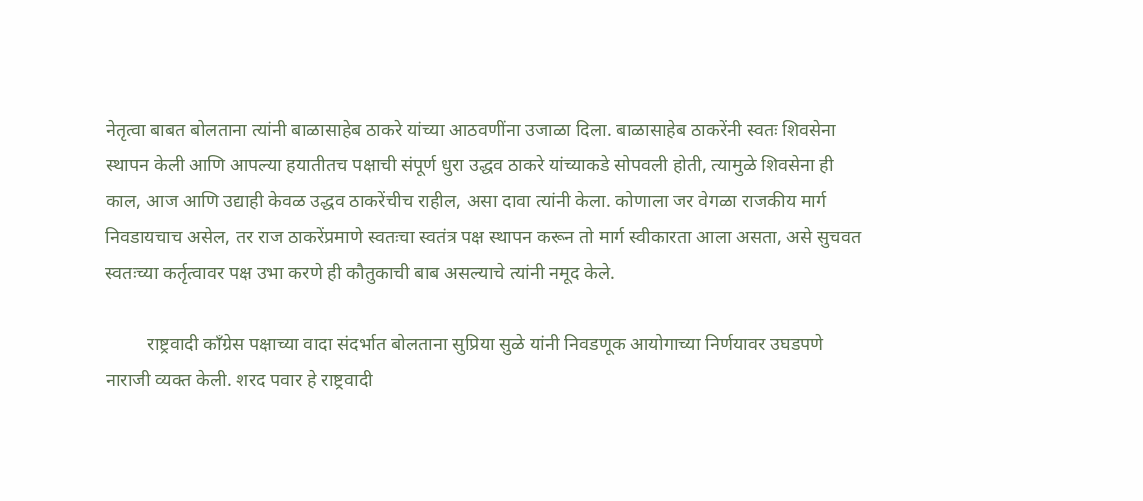नेतृत्वा बाबत बोलताना त्यांनी बाळासाहेब ठाकरे यांच्या आठवणींना उजाळा दिला. बाळासाहेब ठाकरेंनी स्वतः शिवसेना स्थापन केली आणि आपल्या हयातीतच पक्षाची संपूर्ण धुरा उद्धव ठाकरे यांच्याकडे सोपवली होती, त्यामुळे शिवसेना ही काल, आज आणि उद्याही केवळ उद्धव ठाकरेंचीच राहील, असा दावा त्यांनी केला. कोणाला जर वेगळा राजकीय मार्ग निवडायचाच असेल, तर राज ठाकरेंप्रमाणे स्वतःचा स्वतंत्र पक्ष स्थापन करून तो मार्ग स्वीकारता आला असता, असे सुचवत स्वतःच्या कर्तृत्वावर पक्ष उभा करणे ही कौतुकाची बाब असल्याचे त्यांनी नमूद केले.

         राष्ट्रवादी काँग्रेस पक्षाच्या वादा संदर्भात बोलताना सुप्रिया सुळे यांनी निवडणूक आयोगाच्या निर्णयावर उघडपणे नाराजी व्यक्त केली. शरद पवार हे राष्ट्रवादी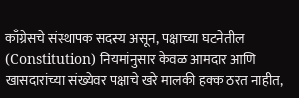काँग्रेसचे संस्थापक सदस्य असून, पक्षाच्या घटनेतील (Constitution) नियमांनुसार केवळ आमदार आणि खासदारांच्या संख्येवर पक्षाचे खरे मालकी हक्क ठरत नाहीत,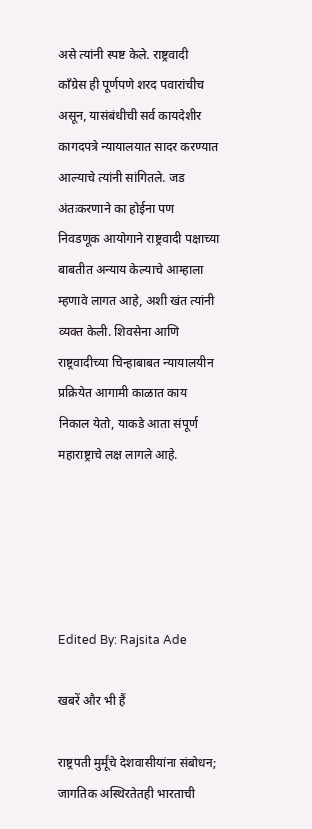असे त्यांनी स्पष्ट केले. राष्ट्रवादी काँग्रेस ही पूर्णपणे शरद पवारांचीच असून, यासंबंधीची सर्व कायदेशीर कागदपत्रे न्यायालयात सादर करण्यात आल्याचे त्यांनी सांगितले. जड अंतःकरणाने का होईना पण निवडणूक आयोगाने राष्ट्रवादी पक्षाच्या बाबतीत अन्याय केल्याचे आम्हाला म्हणावे लागत आहे, अशी खंत त्यांनी व्यक्त केली. शिवसेना आणि राष्ट्रवादीच्या चिन्हाबाबत न्यायालयीन प्रक्रियेत आगामी काळात काय निकाल येतो, याकडे आता संपूर्ण महाराष्ट्राचे लक्ष लागले आहे.





Edited By: Rajsita Ade

खबरें और भी हैं

राष्ट्रपती मुर्मूंचे देशवासीयांना संबोधन; जागतिक अस्थिरतेतही भारताची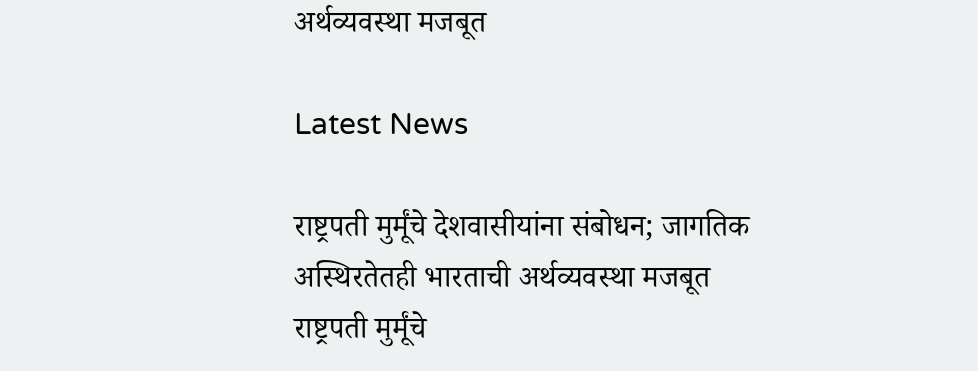अर्थव्यवस्था मजबूत

Latest News

राष्ट्रपती मुर्मूंचे देशवासीयांना संबोधन; जागतिक अस्थिरतेतही भारताची अर्थव्यवस्था मजबूत राष्ट्रपती मुर्मूंचे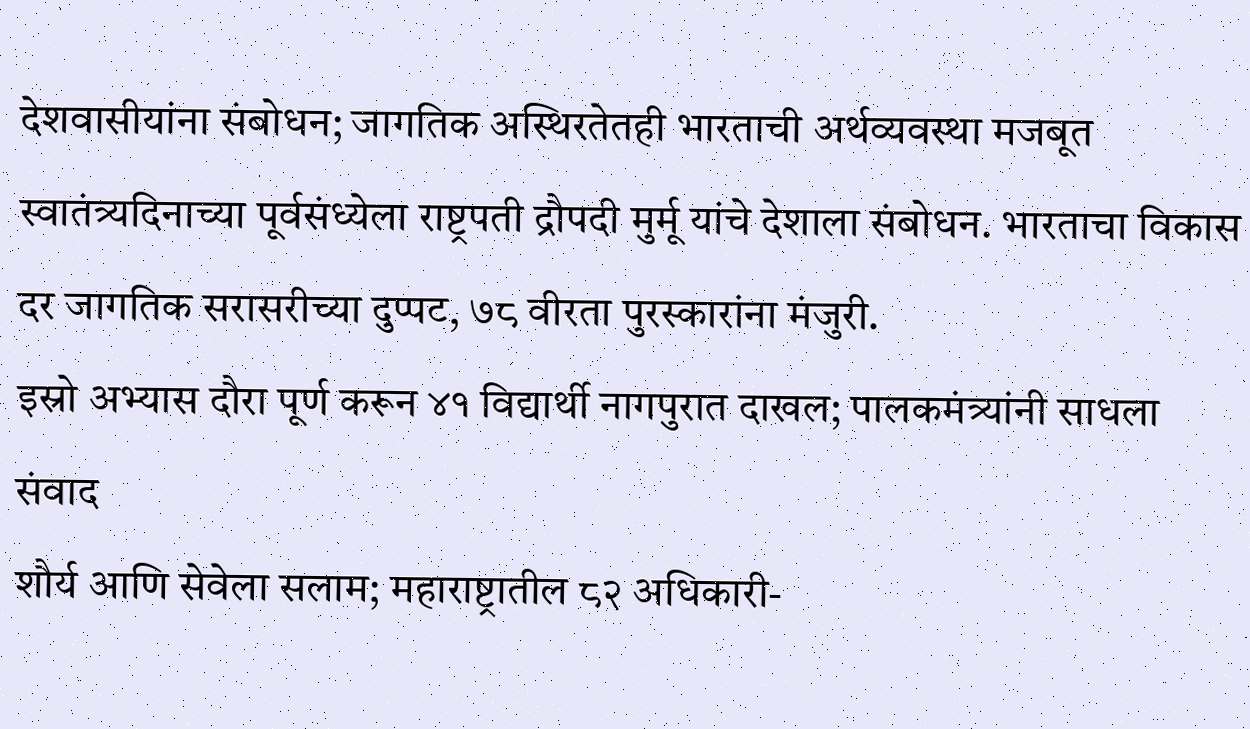देशवासीयांना संबोधन; जागतिक अस्थिरतेतही भारताची अर्थव्यवस्था मजबूत
स्वातंत्र्यदिनाच्या पूर्वसंध्येला राष्ट्रपती द्रौपदी मुर्मू यांचे देशाला संबोधन. भारताचा विकास दर जागतिक सरासरीच्या दुप्पट, ७८ वीरता पुरस्कारांना मंजुरी.
इस्रो अभ्यास दौरा पूर्ण करून ४१ विद्यार्थी नागपुरात दाखल; पालकमंत्र्यांनी साधला संवाद
शौर्य आणि सेवेला सलाम; महाराष्ट्रातील ८२ अधिकारी-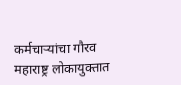कर्मचाऱ्यांचा गौरव
महाराष्ट्र लोकायुक्तात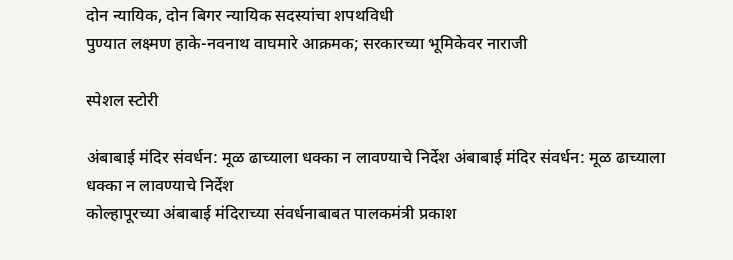दोन न्यायिक, दोन बिगर न्यायिक सदस्यांचा शपथविधी
पुण्यात लक्ष्मण हाके-नवनाथ वाघमारे आक्रमक; सरकारच्या भूमिकेवर नाराजी

स्पेशल स्टोरी

अंबाबाई मंदिर संवर्धन: मूळ ढाच्याला धक्का न लावण्याचे निर्देश अंबाबाई मंदिर संवर्धन: मूळ ढाच्याला धक्का न लावण्याचे निर्देश
कोल्हापूरच्या अंबाबाई मंदिराच्या संवर्धनाबाबत पालकमंत्री प्रकाश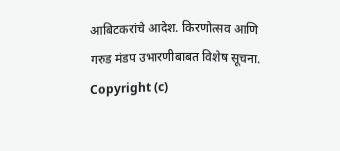आबिटकरांचे आदेश. किरणोत्सव आणि गरुड मंडप उभारणीबाबत विशेष सूचना.
Copyright (c)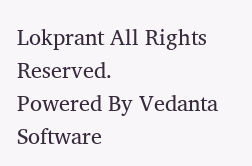Lokprant All Rights Reserved.
Powered By Vedanta Software